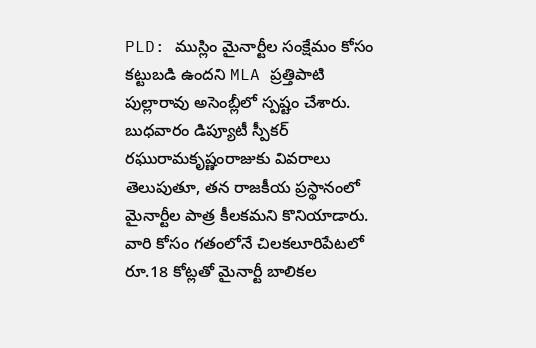PLD: ముస్లిం మైనార్టీల సంక్షేమం కోసం కట్టుబడి ఉందని MLA ప్రత్తిపాటి పుల్లారావు అసెంబ్లీలో స్పష్టం చేశారు. బుధవారం డిప్యూటీ స్పీకర్ రఘురామకృష్ణంరాజుకు వివరాలు తెలుపుతూ, తన రాజకీయ ప్రస్థానంలో మైనార్టీల పాత్ర కీలకమని కొనియాడారు. వారి కోసం గతంలోనే చిలకలూరిపేటలో రూ.18 కోట్లతో మైనార్టీ బాలికల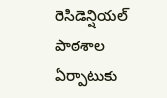రెసిడెన్షియల్ పాఠశాల ఏర్పాటుకు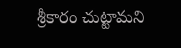శ్రీకారం చుట్టామని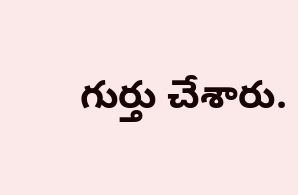గుర్తు చేశారు.